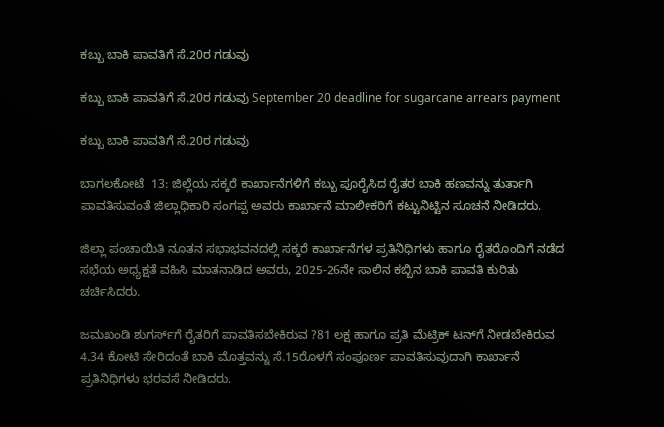ಕಬ್ಬು ಬಾಕಿ ಪಾವತಿಗೆ ಸೆ.20ರ ಗಡುವು

ಕಬ್ಬು ಬಾಕಿ ಪಾವತಿಗೆ ಸೆ.20ರ ಗಡುವು September 20 deadline for sugarcane arrears payment

ಕಬ್ಬು ಬಾಕಿ ಪಾವತಿಗೆ ಸೆ.20ರ ಗಡುವು

ಬಾಗಲಕೋಟೆ  13: ಜಿಲ್ಲೆಯ ಸಕ್ಕರೆ ಕಾರ್ಖಾನೆಗಳಿಗೆ ಕಬ್ಬು ಪೂರೈಸಿದ ರೈತರ ಬಾಕಿ ಹಣವನ್ನು ತುರ್ತಾಗಿ ಪಾವತಿಸುವಂತೆ ಜಿಲ್ಲಾಧಿಕಾರಿ ಸಂಗಪ್ಪ ಅವರು ಕಾರ್ಖಾನೆ ಮಾಲೀಕರಿಗೆ ಕಟ್ಟುನಿಟ್ಟಿನ ಸೂಚನೆ ನೀಡಿದರು.

ಜಿಲ್ಲಾ ಪಂಚಾಯಿತಿ ನೂತನ ಸಭಾಭವನದಲ್ಲಿ ಸಕ್ಕರೆ ಕಾರ್ಖಾನೆಗಳ ಪ್ರತಿನಿಧಿಗಳು ಹಾಗೂ ರೈತರೊಂದಿಗೆ ನಡೆದ ಸಭೆಯ ಅಧ್ಯಕ್ಷತೆ ವಹಿಸಿ ಮಾತನಾಡಿದ ಅವರು, 2025-26ನೇ ಸಾಲಿನ ಕಬ್ಬಿನ ಬಾಕಿ ಪಾವತಿ ಕುರಿತು ಚರ್ಚಿಸಿದರು.

ಜಮಖಂಡಿ ಶುಗರ್ಸ್‌ಗೆ ರೈತರಿಗೆ ಪಾವತಿಸಬೇಕಿರುವ ?81 ಲಕ್ಷ ಹಾಗೂ ಪ್ರತಿ ಮೆಟ್ರಿಕ್ ಟನ್‌ಗೆ ನೀಡಬೇಕಿರುವ 4.34 ಕೋಟಿ ಸೇರಿದಂತೆ ಬಾಕಿ ಮೊತ್ತವನ್ನು ಸೆ.15ರೊಳಗೆ ಸಂಪೂರ್ಣ ಪಾವತಿಸುವುದಾಗಿ ಕಾರ್ಖಾನೆ ಪ್ರತಿನಿಧಿಗಳು ಭರವಸೆ ನೀಡಿದರು.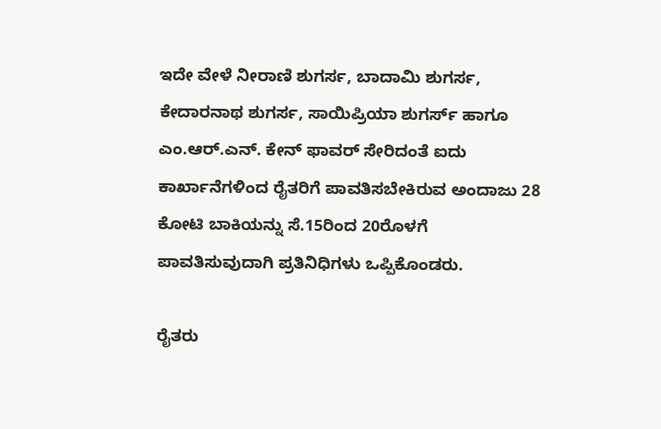ಇದೇ ವೇಳೆ ನೀರಾಣಿ ಶುಗರ್ಸ, ಬಾದಾಮಿ ಶುಗರ್ಸ, ಕೇದಾರನಾಥ ಶುಗರ್ಸ, ಸಾಯಿಪ್ರಿಯಾ ಶುಗರ್ಸ್‌ ಹಾಗೂ ಎಂ.ಆರ್‌.ಎನ್‌. ಕೇನ್ ಫಾವರ್ ಸೇರಿದಂತೆ ಐದು ಕಾರ್ಖಾನೆಗಳಿಂದ ರೈತರಿಗೆ ಪಾವತಿಸಬೇಕಿರುವ ಅಂದಾಜು 28 ಕೋಟಿ ಬಾಕಿಯನ್ನು ಸೆ.15ರಿಂದ 20ರೊಳಗೆ ಪಾವತಿಸುವುದಾಗಿ ಪ್ರತಿನಿಧಿಗಳು ಒಪ್ಪಿಕೊಂಡರು.

ರೈತರು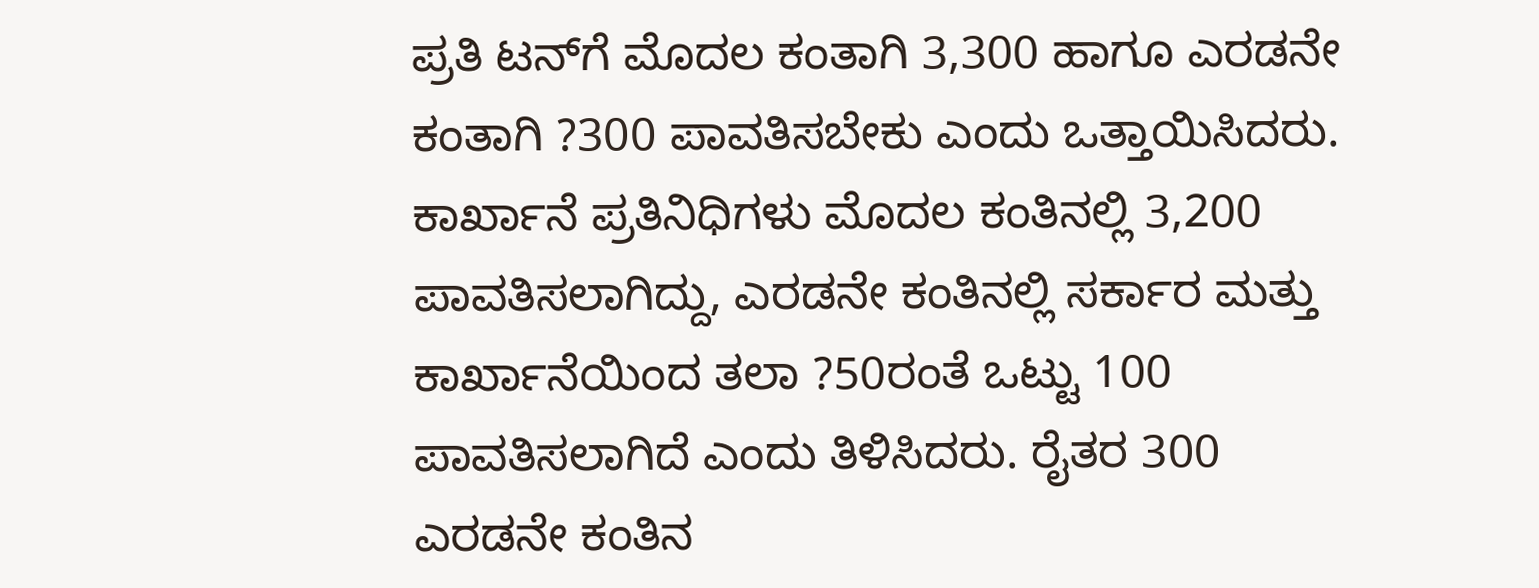ಪ್ರತಿ ಟನ್‌ಗೆ ಮೊದಲ ಕಂತಾಗಿ 3,300 ಹಾಗೂ ಎರಡನೇ ಕಂತಾಗಿ ?300 ಪಾವತಿಸಬೇಕು ಎಂದು ಒತ್ತಾಯಿಸಿದರು. ಕಾರ್ಖಾನೆ ಪ್ರತಿನಿಧಿಗಳು ಮೊದಲ ಕಂತಿನಲ್ಲಿ 3,200 ಪಾವತಿಸಲಾಗಿದ್ದು, ಎರಡನೇ ಕಂತಿನಲ್ಲಿ ಸರ್ಕಾರ ಮತ್ತು ಕಾರ್ಖಾನೆಯಿಂದ ತಲಾ ?50ರಂತೆ ಒಟ್ಟು 100 ಪಾವತಿಸಲಾಗಿದೆ ಎಂದು ತಿಳಿಸಿದರು. ರೈತರ 300 ಎರಡನೇ ಕಂತಿನ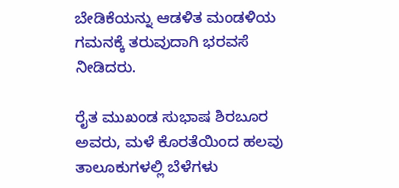ಬೇಡಿಕೆಯನ್ನು ಆಡಳಿತ ಮಂಡಳಿಯ ಗಮನಕ್ಕೆ ತರುವುದಾಗಿ ಭರವಸೆ ನೀಡಿದರು.

ರೈತ ಮುಖಂಡ ಸುಭಾಷ ಶಿರಬೂರ ಅವರು, ಮಳೆ ಕೊರತೆಯಿಂದ ಹಲವು ತಾಲೂಕುಗಳಲ್ಲಿ ಬೆಳೆಗಳು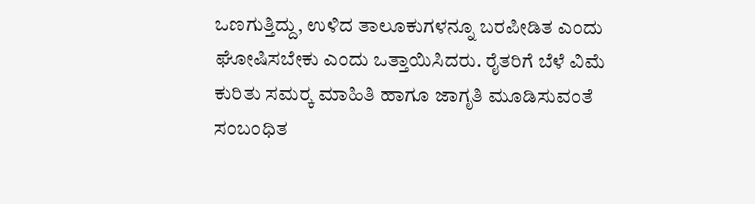ಒಣಗುತ್ತಿದ್ದು, ಉಳಿದ ತಾಲೂಕುಗಳನ್ನೂ ಬರಪೀಡಿತ ಎಂದು ಘೋಷಿಸಬೇಕು ಎಂದು ಒತ್ತಾಯಿಸಿದರು. ರೈತರಿಗೆ ಬೆಳೆ ವಿಮೆ ಕುರಿತು ಸಮರ‍್ಕ ಮಾಹಿತಿ ಹಾಗೂ ಜಾಗೃತಿ ಮೂಡಿಸುವಂತೆ ಸಂಬಂಧಿತ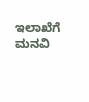ಇಲಾಖೆಗೆ ಮನವಿ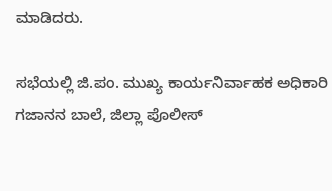ಮಾಡಿದರು.

ಸಭೆಯಲ್ಲಿ ಜಿ.ಪಂ. ಮುಖ್ಯ ಕಾರ್ಯನಿರ್ವಾಹಕ ಅಧಿಕಾರಿ ಗಜಾನನ ಬಾಲೆ, ಜಿಲ್ಲಾ ಪೊಲೀಸ್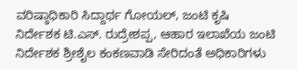ವರಿಷ್ಠಾಧಿಕಾರಿ ಸಿದ್ದಾರ್ಥ ಗೋಯಲ್, ಜಂಟಿ ಕೃಷಿ ನಿರ್ದೇಶಕ ಟಿ.ಎಸ್‌. ರುದ್ರೇಶಪ್ಪ, ಆಹಾರ ಇಲಾಖೆಯ ಜಂಟಿ ನಿರ್ದೇಶಕ ಶ್ರೀಶೈಲ ಕಂಕಣವಾಡಿ ಸೇರಿದಂತೆ ಅಧಿಕಾರಿಗಳು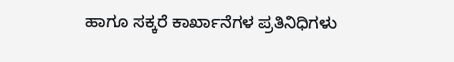ಹಾಗೂ ಸಕ್ಕರೆ ಕಾರ್ಖಾನೆಗಳ ಪ್ರತಿನಿಧಿಗಳು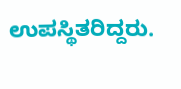ಉಪಸ್ಥಿತರಿದ್ದರು.